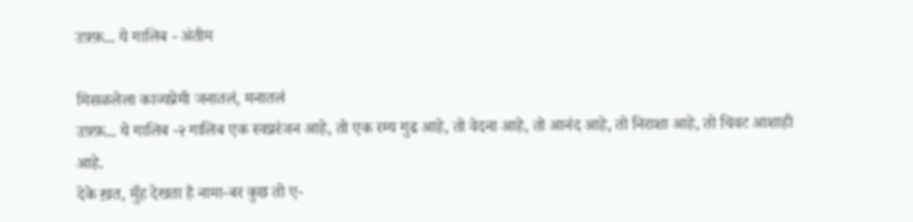उफ़्फ़... ये गालिब - अंतीम

मिसळलेला काव्यप्रेमी जनातलं, मनातलं
उफ़्फ़... ये गालिब -२ गालिब एक स्वप्नरंजन आहे, तो एक रम्य गुढ आहे, तो वेदना आहे, तो आनंद आहे, तो निराशा आहे, तो चिवट आशाही आहे.
देके ख़त, मुँह देखता है नामा-बर कुछ तो ए-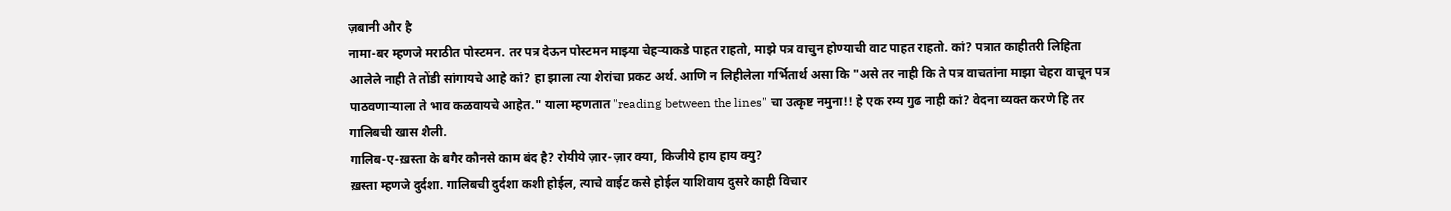ज़बानी और है
नामा-बर म्हणजे मराठीत पोस्टमन. तर पत्र देऊन पोस्टमन माझ्या चेहर्‍याकडे पाहत राहतो, माझे पत्र वाचुन होण्याची वाट पाहत राहतो. कां? पत्रात काहीतरी लिहिता आलेले नाही ते तोंडी सांगायचे आहे कां? हा झाला त्या शेरांचा प्रकट अर्थ. आणि न लिहीलेला गर्भितार्थ असा कि "असे तर नाही कि ते पत्र वाचतांना माझा चेहरा वाचून पत्र पाठवणार्‍याला ते भाव कळवायचे आहेत." याला म्हणतात "reading between the lines" चा उत्कृष्ट नमुना!! हे एक रम्य गुढ नाही कां? वेदना व्यक्त करणे हि तर गालिबची खास शैली.
गालिब-ए-ख़स्ता के बगैर कौनसे काम बंद है? रोयीये ज़ार-ज़ार क्या, किजीये हाय हाय क्यु?
ख़स्ता म्हणजे दुर्दशा. गालिबची दुर्दशा कशी होईल, त्याचे वाईट कसे होईल याशिवाय दुसरे काही विचार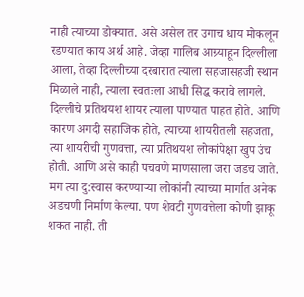नाही त्याच्या डोक्यात. असे असेल तर उगाच धाय मोकलून रडण्यात काय अर्थ आहे. जेव्हा गालिब आग्र्याहून दिल्लीला आला, तेव्हा दिल्लीच्या दरबारात त्याला सहजासहजी स्थान मिळाले नाही, त्याला स्वतःला आधी सिद्ध करावे लागले. दिल्लीचे प्रतिथयश शायर त्याला पाण्यात पाहत होते. आणि कारण अगदी सहाजिक होते, त्याच्या शायरीतली सहजता, त्या शायरीची गुणवत्ता, त्या प्रतिथयश लोकांपेक्षा खुप उंच होती. आणि असे काही पचवणे माणसाला जरा जडच जाते. मग त्या दु:स्वास करण्यार्‍या लोकांनी त्याच्या मार्गात अनेक अडचणी निर्माण केल्या. पण शेवटी गुणवत्तेला कोणी झाकू शकत नाही. ती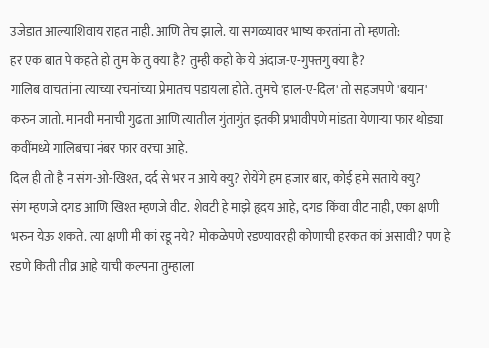उजेडात आल्याशिवाय राहत नाही. आणि तेच झाले. या सगळ्यावर भाष्य करतांना तो म्हणतो:
हर एक बात पे कहते हो तुम के तु क्या है? तुम्ही कहो के ये अंदाज-ए-गुफ्तगु क्या है?
गालिब वाचतांना त्याच्या रचनांच्या प्रेमातच पडायला होते. तुमचे 'हाल-ए-दिल' तो सहजपणे 'बयान' करुन जातो. मानवी मनाची गुढता आणि त्यातील गुंतागुंत इतकी प्रभावीपणे मांडता येणार्‍या फार थोड्या कवींमध्ये गालिबचा नंबर फार वरचा आहे.
दिल ही तो है न संग-ओ-खिश्त, दर्द से भर न आये क्यु? रोयेंगे हम हजार बार, कोई हमे सताये क्यु?
संग म्हणजे दगड आणि खिश्त म्हणजे वीट. शेवटी हे माझे हृदय आहे, दगड किंवा वीट नाही, एका क्षणी भरुन येऊ शकते. त्या क्षणी मी कां रडू नये? मोकळेपणे रडण्यावरही कोणाची हरकत कां असावी? पण हे रडणे किती तीव्र आहे याची कल्पना तुम्हाला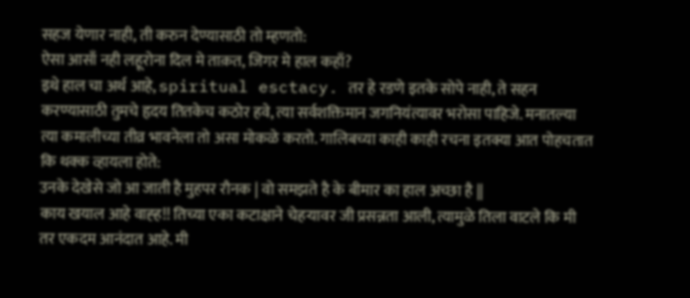सहज येणार नाही, ती करुन देण्यासाठी तो म्हणतो:
ऐसा आसाँ नही लहूरोना दिल मे ताक़त, जिगर मे हाल कहाँ?
इथे हाल चा अर्थ आहे, spiritual esctacy. तर हे रडणे इतके सोपे नाही, ते सहन करण्यासाठी तुमचे हृदय तितकेच कठोर हवे, त्या सर्वशक्तिमान जगनियंत्यावर भरोसा पाहिजे. मनातल्या त्या कमालीच्या तीव्र भावनेला तो असा मोकळे करतो. गालिबच्या काही काही रचना इतक्या आत पोहचतात कि थक्क व्हायला होते:
उनके देखेसे जो आ जाती है मुहपर रौनक | वो समझते है के बीमार का हाल अच्छा है ||
काय खयाल आहे वाह्ह!! तिच्या एका कटाक्षाने चेहर्‍यावर जी प्रसन्नता आली, त्यामुळे तिला वाटले कि मी तर एकदम आनंदात आहे. मी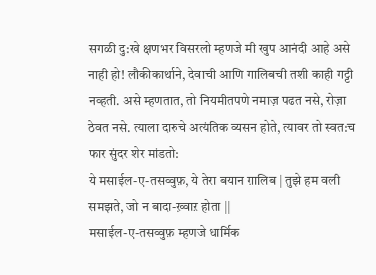सगळी दु:खे क्षणभर विसरलो म्हणजे मी खुप आनंदी आहे असे नाही हो! लौकीकार्थाने, देवाची आणि गालिबची तशी काही गट्टी नव्हती. असे म्हणतात, तो नियमीतपणे नमाज़ पढत नसे, रोज़ा ठेवत नसे. त्याला दारुचे अत्यंतिक व्यसन होते, त्यावर तो स्वत:च फार सुंदर शेर मांडतो:
ये मसाईल-ए-तसव्वुफ़, ये तेरा बयान ग़ालिब | तुझे हम वली समझते, जो न बादा-ख़्वाऱ होता ||
मसाईल-ए-तसव्वुफ़ म्हणजे धार्मिक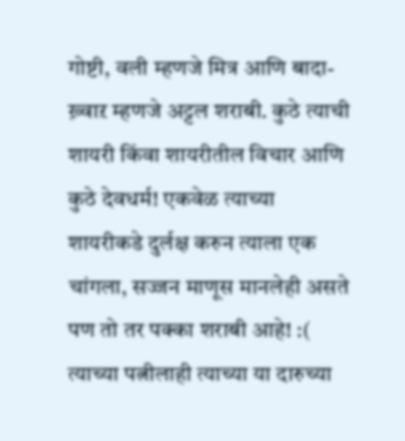गोष्टी, वली म्हणजे मित्र आणि बादा-ख़्वाऱ म्हणजे अट्टल शराबी. कुठे त्याची शायरी किंवा शायरीतील विचार आणि कुठे देवधर्म! एकवेळ त्याच्या शायरीकडे दुर्लक्ष करुन त्याला एक चांगला, सज्जन माणूस मानलेही असते पण तो तर पक्का शराबी आहे! :( त्याच्या पत्नीलाही त्याच्या या दारुच्या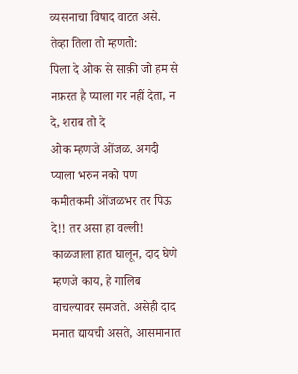व्यसनाचा विषाद वाटत असे. तेव्हा तिला तो म्हणतो:
पिला दे ओक से साक़ी जो हम से नफ़रत है प्याला गर नहीं देता, न दे, शराब तो दे
ओक म्हणजे ओंजळ. अगदी प्याला भरुन नको पण कमीतकमी ओंजळभर तर पिऊ दे!! तर असा हा वल्ली! काळजाला हात घालून, दाद घेणे म्हणजे काय, हे गालिब वाचल्यावर समजते. असेही दाद मनात द्यायची असते, आसमानात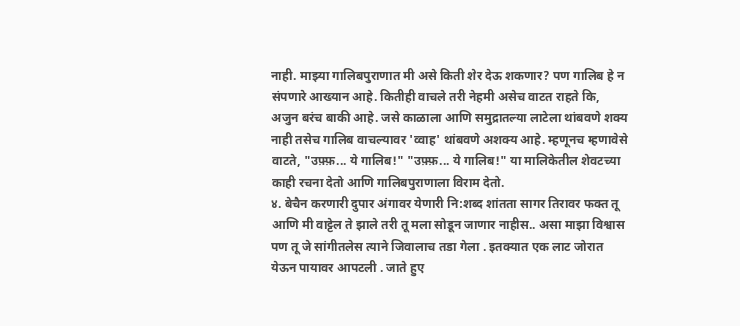नाही. माझ्या गालिबपुराणात मी असे किती शेर देऊ शकणार? पण गालिब हे न संपणारे आख्यान आहे. कितीही वाचले तरी नेहमी असेच वाटत राहते कि, अजुन बरंच बाकी आहे. जसे काळाला आणि समुद्रातल्या लाटेला थांबवणे शक्य नाही तसेच गालिब वाचल्यावर 'व्वाह' थांबवणे अशक्य आहे. म्हणूनच म्हणावेसे वाटते, "उफ़्फ़... ये गालिब!" "उफ़्फ़... ये गालिब!" या मालिकेतील शेवटच्या काही रचना देतो आणि गालिबपुराणाला विराम देतो.
४. बेचैन करणारी दुपार अंगावर येणारी नि:शब्द शांतता सागर तिरावर फक्त तू आणि मी वाट्टेल ते झाले तरी तू मला सोडून जाणार नाहीस.. असा माझा विश्वास पण तू जे सांगीतलेस त्याने जिवालाच तडा गेला . इतक्यात एक लाट जोरात येऊन पायावर आपटली . जाते हुए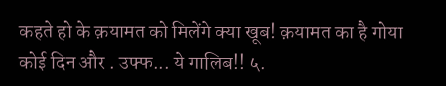कहते हो के क़यामत को मिलेंगे क्या खूब! क़यामत का है गोया कोई दिन और . उफ्फ... ये गालिब!! ५.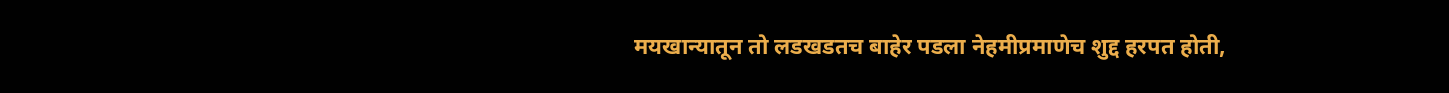मयखान्यातून तो लडखडतच बाहेर पडला नेहमीप्रमाणेच शुद्द हरपत होती,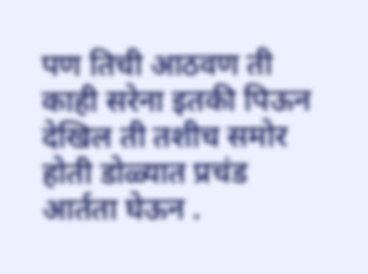पण तिची आठवण ती काही सरेना इतकी पिऊन देखिल ती तशीच समोर होती डोळ्यात प्रचंड आर्तता घेऊन .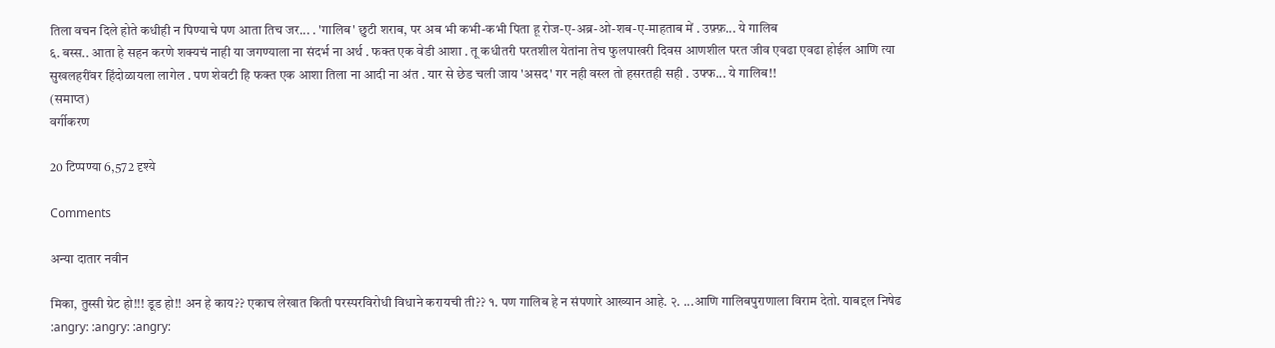तिला वचन दिले होते कधीही न पिण्याचे पण आता तिच जर... . 'गालिब' छुटी शराब, पर अब भी कभी-कभी पिता हू रोज-ए-अब्र-ओ-शब-ए-माहताब में . उफ़्फ़... ये गालिब
६. बस्स.. आता हे सहन करणे शक्यचं नाही या जगण्याला ना संदर्भ ना अर्थ . फक्त एक वेडी आशा . तू कधीतरी परतशील येतांना तेच फुलपाखरी दिवस आणशील परत जीव एवढा एवढा होईल आणि त्या सुखलहरींवर हिंदोळायला लागेल . पण शेवटी हि फक्त एक आशा तिला ना आदी ना अंत . यार से छेड चली जाय 'असद' गर नही वस्ल तो हसरतही सही . उफ्फ... ये गालिब!!
(समाप्त)
वर्गीकरण

20 टिप्पण्या 6,572 दृश्ये

Comments

अन्या दातार नवीन

मिका, तुस्सी ग्रेट हो!!! डूड हो!! अन हे काय?? एकाच लेखात किती परस्परविरोधी विधाने करायची ती?? १. पण गालिब हे न संपणारे आख्यान आहे. २. ...आणि गालिबपुराणाला विराम देतो. याबद्दल निषेढ :angry: :angry: :angry: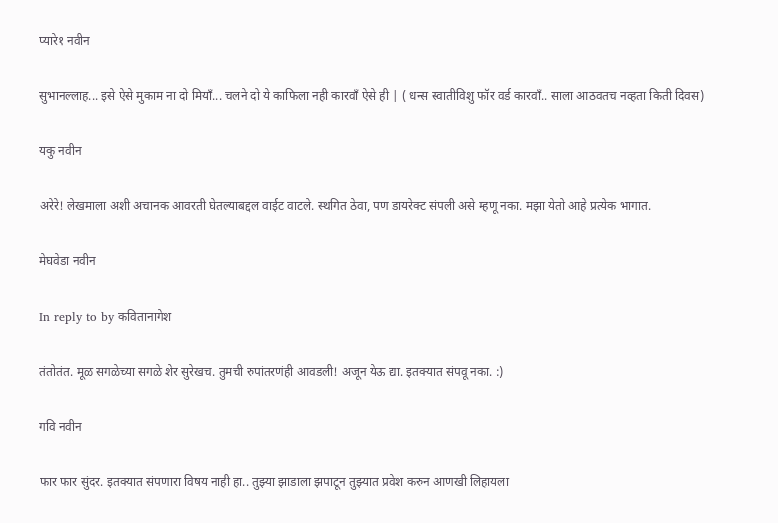प्यारे१ नवीन

सुभानल्लाह... इसे ऐसे मुकाम ना दो मियाँ... चलने दो ये काफिला नही कारवाँ ऐसे ही | ( धन्स स्वातीविशु फॉर वर्ड कारवाँ.. साला आठवतच नव्हता किती दिवस)

यकु नवीन

अरेरे! लेखमाला अशी अचानक आवरती घेतल्याबद्दल वाईट वाटले. स्थगित ठेवा, पण डायरेक्ट संपली असे म्हणू नका. मझा येतो आहे प्रत्येक भागात.

मेघवेडा नवीन

In reply to by कवितानागेश

तंतोतंत. मूळ सगळेच्या सगळे शेर सुरेखच. तुमची रुपांतरणंही आवडली! अजून येऊ द्या. इतक्यात संपवू नका. :)

गवि नवीन

फार फार सुंदर. इतक्यात संपणारा विषय नाही हा.. तुझ्या झाडाला झपाटून तुझ्यात प्रवेश करुन आणखी लिहायला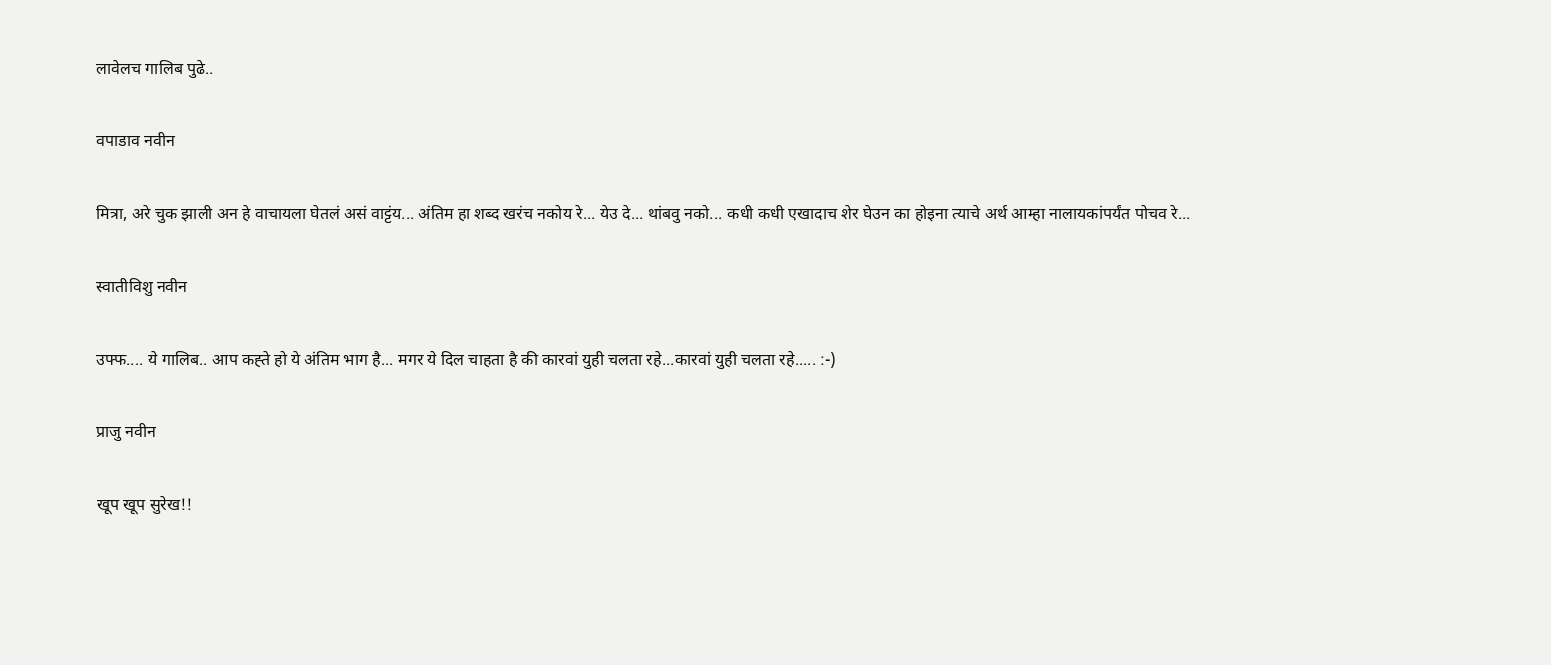लावेलच गालिब पुढे..

वपाडाव नवीन

मित्रा, अरे चुक झाली अन हे वाचायला घेतलं असं वाट्टंय... अंतिम हा शब्द खरंच नकोय रे... येउ दे... थांबवु नको... कधी कधी एखादाच शेर घेउन का होइना त्याचे अर्थ आम्हा नालायकांपर्यंत पोचव रे...

स्वातीविशु नवीन

उफ्फ.... ये गालिब.. आप कह्ते हो ये अंतिम भाग है... मगर ये दिल चाहता है की कारवां युही चलता रहे...कारवां युही चलता रहे..... :-)

प्राजु नवीन

खूप खूप सुरेख!!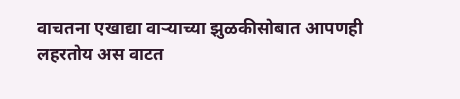वाचतना एखाद्या वार्‍याच्या झुळकीसोबात आपणही लहरतोय अस वाटत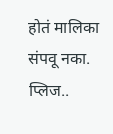होतं मालिका संपवू नका. प्लिज..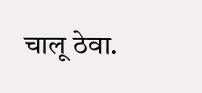चालू ठेवा.